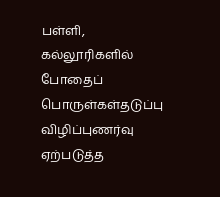பள்ளி, கல்லூரிகளில் போதைப் பொருள்கள்தடுப்பு விழிப்புணர்வு ஏற்படுத்த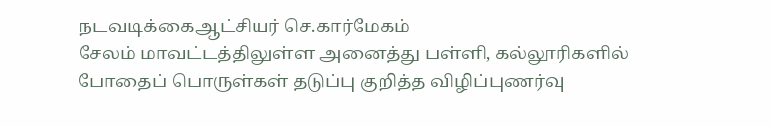நடவடிக்கைஆட்சியர் செ.கார்மேகம்
சேலம் மாவட்டத்திலுள்ள அனைத்து பள்ளி, கல்லூரிகளில் போதைப் பொருள்கள் தடுப்பு குறித்த விழிப்புணர்வு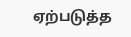ஏற்படுத்த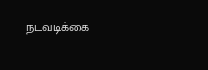நடவடிக்கை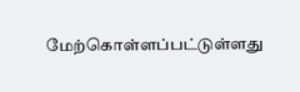மேற்கொள்ளப்பட்டுள்ளது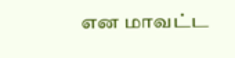என மாவட்ட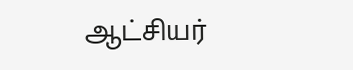ஆட்சியர்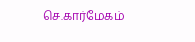செ.கார்மேகம்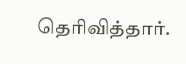தெரிவித்தார்.